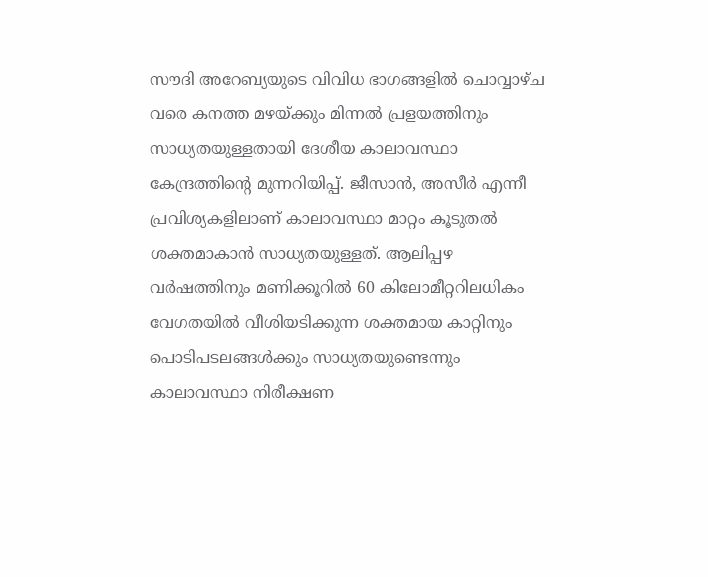സൗദി അറേബ്യയുടെ വിവിധ ഭാഗങ്ങളിൽ ചൊവ്വാഴ്ച വരെ കനത്ത മഴയ്ക്കും മിന്നൽ പ്രളയത്തിനും സാധ്യതയുള്ളതായി ദേശീയ കാലാവസ്ഥാ കേന്ദ്രത്തിന്റെ മുന്നറിയിപ്പ്. ജീസാൻ, അസീർ എന്നീ പ്രവിശ്യകളിലാണ് കാലാവസ്ഥാ മാറ്റം കൂടുതൽ ശക്തമാകാൻ സാധ്യതയുള്ളത്. ആലിപ്പഴ വർഷത്തിനും മണിക്കൂറിൽ 60 കിലോമീറ്ററിലധികം വേഗതയിൽ വീശിയടിക്കുന്ന ശക്തമായ കാറ്റിനും പൊടിപടലങ്ങൾക്കും സാധ്യതയുണ്ടെന്നും കാലാവസ്ഥാ നിരീക്ഷണ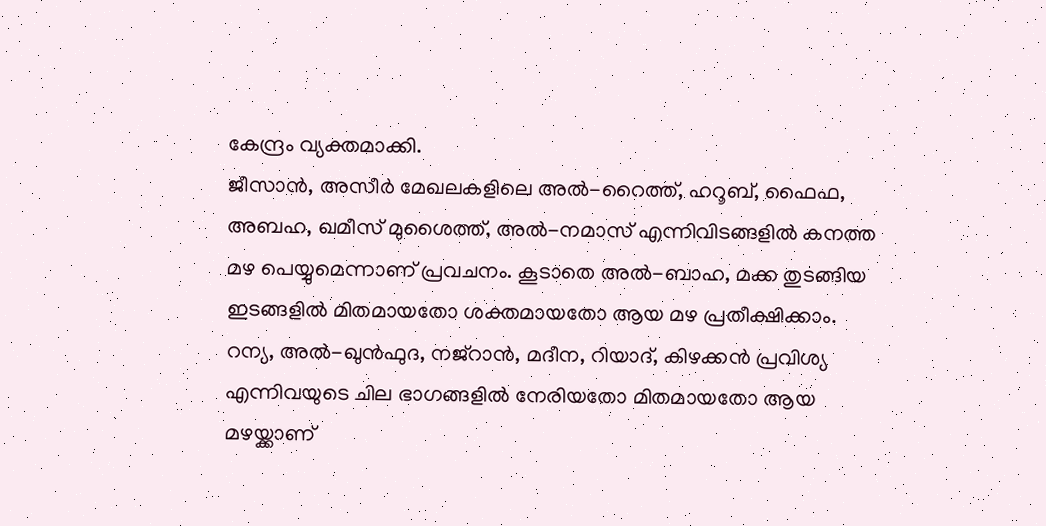കേന്ദ്രം വ്യക്തമാക്കി.
ജീസാൻ, അസീർ മേഖലകളിലെ അൽ-റൈത്ത്, ഹറൂബ്, ഫൈഫ, അബഹ, ഖമീസ് മുശൈത്ത്, അൽ-നമാസ് എന്നിവിടങ്ങളിൽ കനത്ത മഴ പെയ്യുമെന്നാണ് പ്രവചനം. കൂടാതെ അൽ-ബാഹ, മക്ക തുടങ്ങിയ ഇടങ്ങളിൽ മിതമായതോ ശക്തമായതോ ആയ മഴ പ്രതീക്ഷിക്കാം. റന്യ, അൽ-ഖുൻഫുദ, നജ്റാൻ, മദീന, റിയാദ്, കിഴക്കൻ പ്രവിശ്യ എന്നിവയുടെ ചില ഭാഗങ്ങളിൽ നേരിയതോ മിതമായതോ ആയ മഴയ്ക്കാണ്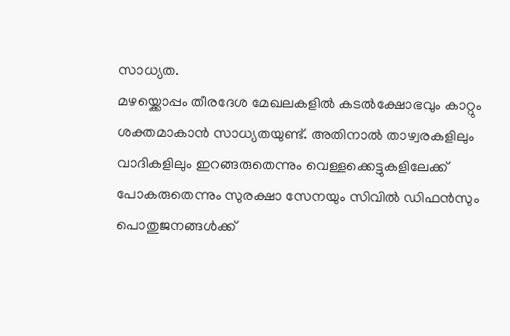സാധ്യത.
മഴയ്ക്കൊപ്പം തീരദേശ മേഖലകളിൽ കടൽക്ഷോഭവും കാറ്റും ശക്തമാകാൻ സാധ്യതയുണ്ട്. അതിനാൽ താഴ്വരകളിലും വാദികളിലും ഇറങ്ങരുതെന്നും വെള്ളക്കെട്ടുകളിലേക്ക് പോകരുതെന്നും സുരക്ഷാ സേനയും സിവിൽ ഡിഫൻസും പൊതുജനങ്ങൾക്ക്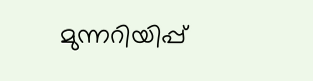മുന്നറിയിപ്പ്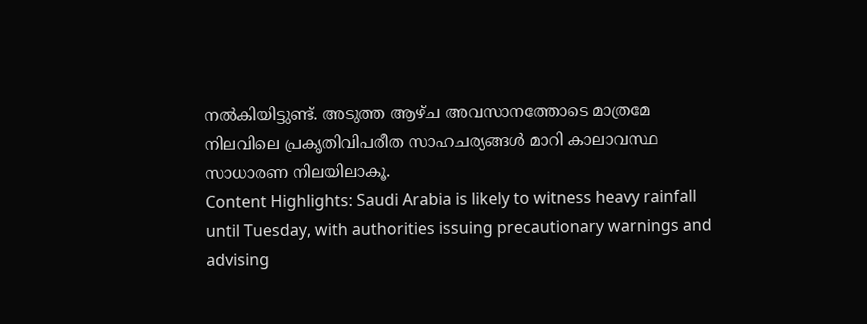നൽകിയിട്ടുണ്ട്. അടുത്ത ആഴ്ച അവസാനത്തോടെ മാത്രമേ നിലവിലെ പ്രകൃതിവിപരീത സാഹചര്യങ്ങൾ മാറി കാലാവസ്ഥ സാധാരണ നിലയിലാകൂ.
Content Highlights: Saudi Arabia is likely to witness heavy rainfall until Tuesday, with authorities issuing precautionary warnings and advising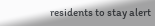residents to stay alert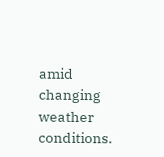amid changing weather conditions.